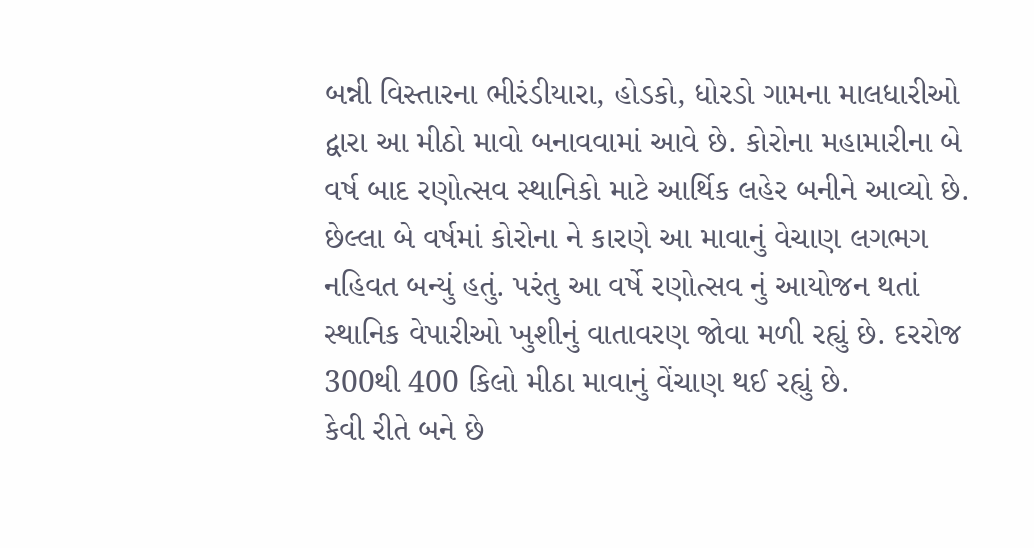બન્ની વિસ્તારના ભીરંડીયારા, હોડકો, ધોરડો ગામના માલધારીઓ દ્વારા આ મીઠો માવો બનાવવામાં આવે છે. કોરોના મહામારીના બે વર્ષ બાદ રણોત્સવ સ્થાનિકો માટે આર્થિક લહેર બનીને આવ્યો છે. છેલ્લા બે વર્ષમાં કોરોના ને કારણે આ માવાનું વેચાણ લગભગ નહિવત બન્યું હતું. પરંતુ આ વર્ષે રણોત્સવ નું આયોજન થતાં સ્થાનિક વેપારીઓ ખુશીનું વાતાવરણ જોવા મળી રહ્યું છે. દરરોજ 300થી 400 કિલો મીઠા માવાનું વેંચાણ થઈ રહ્યું છે.
કેવી રીતે બને છે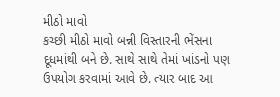મીઠો માવો
કચ્છી મીઠો માવો બન્ની વિસ્તારની ભેંસના દૂધમાંથી બને છે. સાથે સાથે તેમાં ખાંડનો પણ ઉપયોગ કરવામાં આવે છે. ત્યાર બાદ આ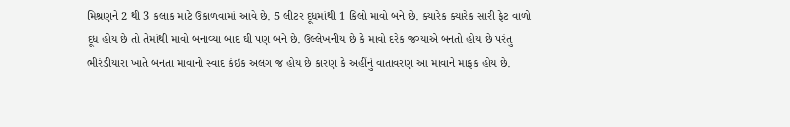મિશ્રણને 2 થી 3 કલાક માટે ઉકાળવામાં આવે છે. 5 લીટર દૂધમાંથી 1 કિલો માવો બને છે. ક્યારેક ક્યારેક સારી ફેટ વાળો દૂધ હોય છે તો તેમાંથી માવો બનાવ્યા બાદ ઘી પણ બને છે. ઉલ્લેખનીય છે કે માવો દરેક જગ્યાએ બનતો હોય છે પરંતુ ભીરંડીયારા ખાતે બનતા માવાનો સ્વાદ કંઇક અલગ જ હોય છે કારણ કે અહીંનું વાતાવરણ આ માવાને માફક હોય છે.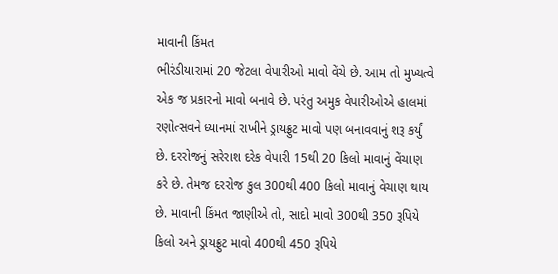માવાની કિંમત
ભીરંડીયારામાં 20 જેટલા વેપારીઓ માવો વેંચે છે. આમ તો મુખ્યત્વે એક જ પ્રકારનો માવો બનાવે છે. પરંતુ અમુક વેપારીઓએ હાલમાં રણોત્સવને ધ્યાનમાં રાખીને ડ્રાયફ્રુટ માવો પણ બનાવવાનું શરૂ કર્યું છે. દરરોજનું સરેરાશ દરેક વેપારી 15થી 20 કિલો માવાનું વેંચાણ કરે છે. તેમજ દરરોજ કુલ 300થી 400 કિલો માવાનું વેચાણ થાય છે. માવાની કિંમત જાણીએ તો, સાદો માવો 300થી 350 રૂપિયે કિલો અને ડ્રાયફ્રુટ માવો 400થી 450 રૂપિયે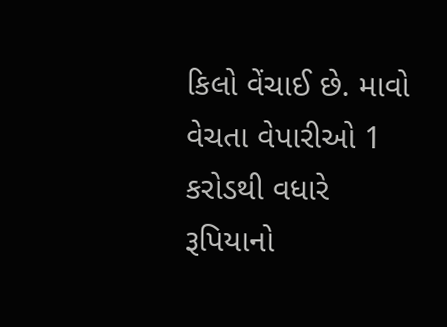કિલો વેંચાઈ છે. માવો વેચતા વેપારીઓ 1 કરોડથી વધારે રૂપિયાનો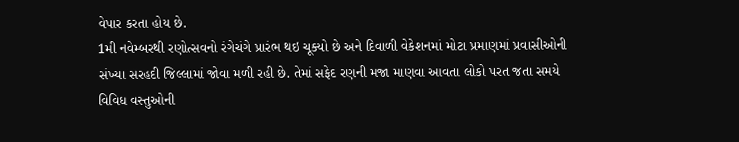વેપાર કરતા હોય છે.
1મી નવેમ્બરથી રણોત્સવનો રંગેચંગે પ્રારંભ થઇ ચૂક્યો છે અને દિવાળી વેકેશનમાં મોટા પ્રમાણમાં પ્રવાસીઓની સંખ્યા સરહદી જિલ્લામાં જોવા મળી રહી છે. તેમાં સફેદ રણની મજા માણવા આવતા લોકો પરત જતા સમયે વિવિધ વસ્તુઓની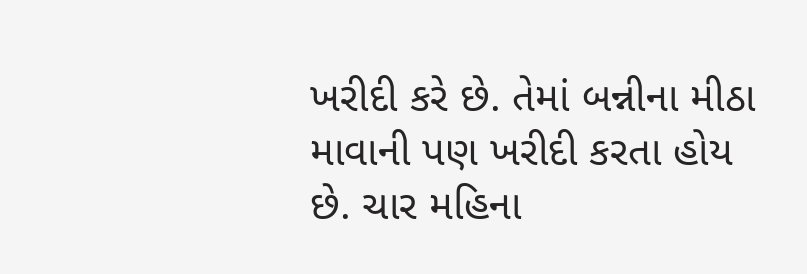ખરીદી કરે છે. તેમાં બન્નીના મીઠા માવાની પણ ખરીદી કરતા હોય છે. ચાર મહિના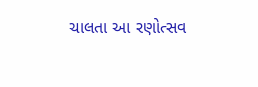ચાલતા આ રણોત્સવ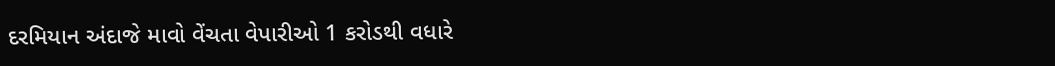દરમિયાન અંદાજે માવો વેંચતા વેપારીઓ 1 કરોડથી વધારે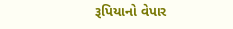રૂપિયાનો વેપાર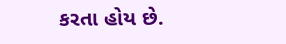કરતા હોય છે.